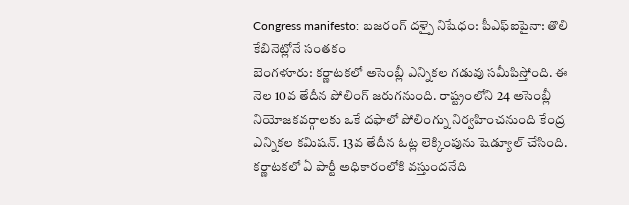Congress manifesto: బజరంగ్ దళ్పై నిషేధం: పీఎఫ్ఐపైనా: తొలి కేబినెట్లోనే సంతకం
బెంగళూరు: కర్ణాటకలో అసెంబ్లీ ఎన్నికల గడువు సమీపిస్తోంది. ఈ నెల 10వ తేదీన పోలింగ్ జరుగనుంది. రాష్ట్రంలోని 24 అసెంబ్లీ నియోజకవర్గాలకు ఒకే దఫాలో పోలింగ్ను నిర్వహించనుంది కేంద్ర ఎన్నికల కమిషన్. 13వ తేదీన ఓట్ల లెక్కింపును షెడ్యూల్ చేసింది. కర్ణాటకలో ఏ పార్టీ అధికారంలోకి వస్తుందనేది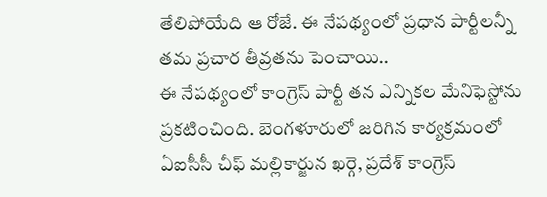తేలిపోయేది ఆ రోజే. ఈ నేపథ్యంలో ప్రధాన పార్టీలన్నీ తమ ప్రచార తీవ్రతను పెంచాయి..
ఈ నేపథ్యంలో కాంగ్రెస్ పార్టీ తన ఎన్నికల మేనిఫెస్టోను ప్రకటించింది. బెంగళూరులో జరిగిన కార్యక్రమంలో ఏఐసీసీ చీఫ్ మల్లికార్జున ఖర్గె, ప్రదేశ్ కాంగ్రెస్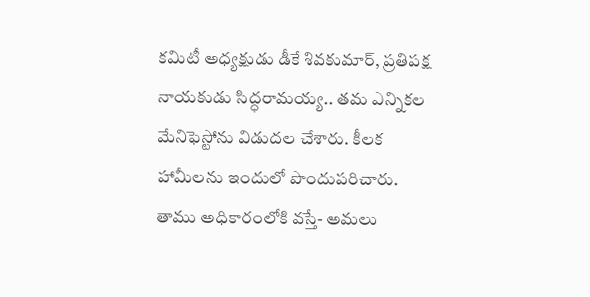కమిటీ అధ్యక్షుడు డీకే శివకుమార్, ప్రతిపక్ష నాయకుడు సిద్ధరామయ్య.. తమ ఎన్నికల మేనిఫెస్టోను విడుదల చేశారు. కీలక హామీలను ఇందులో పొందుపరిచారు. తాము అధికారంలోకి వస్తే- అమలు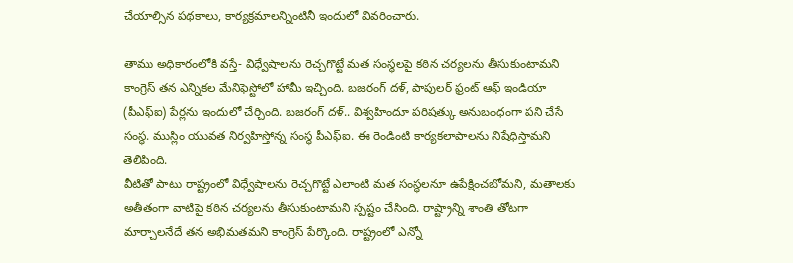చేయాల్సిన పథకాలు, కార్యక్రమాలన్నింటినీ ఇందులో వివరించారు.

తాము అధికారంలోకి వస్తే- విధ్వేషాలను రెచ్చగొట్టే మత సంస్థలపై కఠిన చర్యలను తీసుకుంటామని కాంగ్రెస్ తన ఎన్నికల మేనిఫెస్టోలో హామీ ఇచ్చింది. బజరంగ్ దళ్, పాపులర్ ఫ్రంట్ ఆఫ్ ఇండియా (పీఎఫ్ఐ) పేర్లను ఇందులో చేర్చింది. బజరంగ్ దళ్.. విశ్వహిందూ పరిషత్కు అనుబంధంగా పని చేసే సంస్థ. ముస్లిం యువత నిర్వహిస్తోన్న సంస్థ పీఎఫ్ఐ. ఈ రెండింటి కార్యకలాపాలను నిషేధిస్తామని తెలిపింది.
వీటితో పాటు రాష్ట్రంలో విధ్వేషాలను రెచ్చగొట్టే ఎలాంటి మత సంస్థలనూ ఉపేక్షించబోమని, మతాలకు అతీతంగా వాటిపై కఠిన చర్యలను తీసుకుంటామని స్పష్టం చేసింది. రాష్ట్రాన్ని శాంతి తోటగా మార్చాలనేదే తన అభిమతమని కాంగ్రెస్ పేర్కొంది. రాష్ట్రంలో ఎన్నో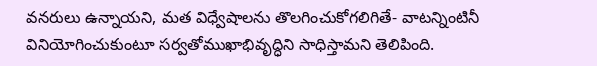వనరులు ఉన్నాయని, మత విధ్వేషాలను తొలగించుకోగలిగితే- వాటన్నింటినీ వినియోగించుకుంటూ సర్వతోముఖాభివృద్ధిని సాధిస్తామని తెలిపింది.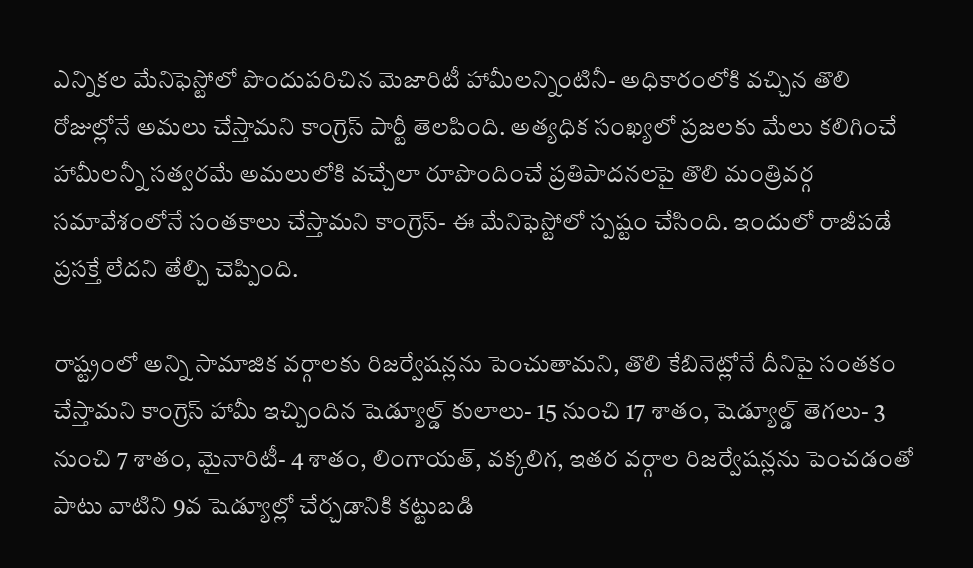ఎన్నికల మేనిఫెస్టోలో పొందుపరిచిన మెజారిటీ హామీలన్నింటినీ- అధికారంలోకి వచ్చిన తొలి రోజుల్లోనే అమలు చేస్తామని కాంగ్రెస్ పార్టీ తెలపింది. అత్యధిక సంఖ్యలో ప్రజలకు మేలు కలిగించే హామీలన్నీ సత్వరమే అమలులోకి వచ్చేలా రూపొందించే ప్రతిపాదనలపై తొలి మంత్రివర్గ సమావేశంలోనే సంతకాలు చేస్తామని కాంగ్రెస్- ఈ మేనిఫెస్టోలో స్పష్టం చేసింది. ఇందులో రాజీపడే ప్రసక్తే లేదని తేల్చి చెప్పింది.

రాష్ట్రంలో అన్ని సామాజిక వర్గాలకు రిజర్వేషన్లను పెంచుతామని, తొలి కేబినెట్లోనే దీనిపై సంతకం చేస్తామని కాంగ్రెస్ హామీ ఇచ్చిందిన షెడ్యూల్డ్ కులాలు- 15 నుంచి 17 శాతం, షెడ్యూల్డ్ తెగలు- 3 నుంచి 7 శాతం, మైనారిటీ- 4 శాతం, లింగాయత్, వక్కలిగ, ఇతర వర్గాల రిజర్వేషన్లను పెంచడంతో పాటు వాటిని 9వ షెడ్యూల్లో చేర్చడానికి కట్టుబడి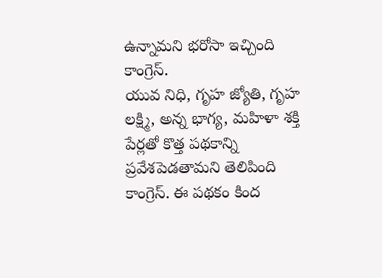ఉన్నామని భరోసా ఇచ్చింది కాంగ్రెస్.
యువ నిధి, గృహ జ్యోతి, గృహ లక్ష్మి, అన్న భాగ్య, మహిళా శక్తి పేర్లతో కొత్త పథకాన్ని ప్రవేశపెడతామని తెలిపింది కాంగ్రెస్. ఈ పథకం కింద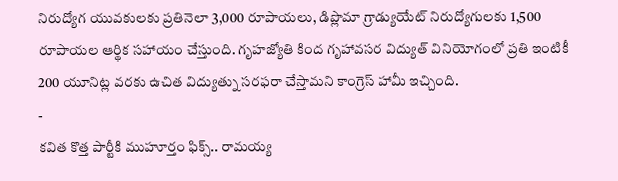నిరుద్యోగ యువకులకు ప్రతినెలా 3,000 రూపాయలు, డిప్లొమా గ్రాడ్యుయేట్ నిరుద్యోగులకు 1,500 రూపాయల ఆర్థిక సహాయం చేస్తుంది. గృహజ్యోతి కింద గృహావసర విద్యుత్ వినియోగంలో ప్రతి ఇంటికీ 200 యూనిట్ల వరకు ఉచిత విద్యుత్ను సరఫరా చేస్తామని కాంగ్రెస్ హామీ ఇచ్చింది.
-
కవిత కొత్త పార్టీకి ముహూర్తం ఫిక్స్.. రామయ్య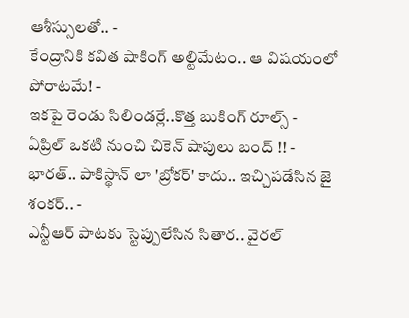ఆశీస్సులతో.. -
కేంద్రానికి కవిత షాకింగ్ అల్టిమేటం.. ఆ విషయంలో పోరాటమే! -
ఇకపై రెండు సిలిండర్లే..కొత్త బుకింగ్ రూల్స్ -
ఏప్రిల్ ఒకటి నుంచి చికెన్ షాపులు బంద్ !! -
భారత్.. పాకిస్థాన్ లా 'బ్రోకర్' కాదు.. ఇచ్చిపడేసిన జై శంకర్.. -
ఎన్టీఆర్ పాటకు స్టెప్పులేసిన సితార.. వైరల్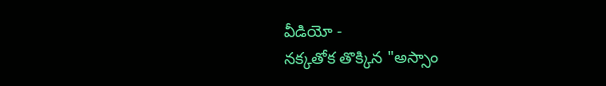వీడియో -
నక్కతోక తొక్కిన "అస్సాం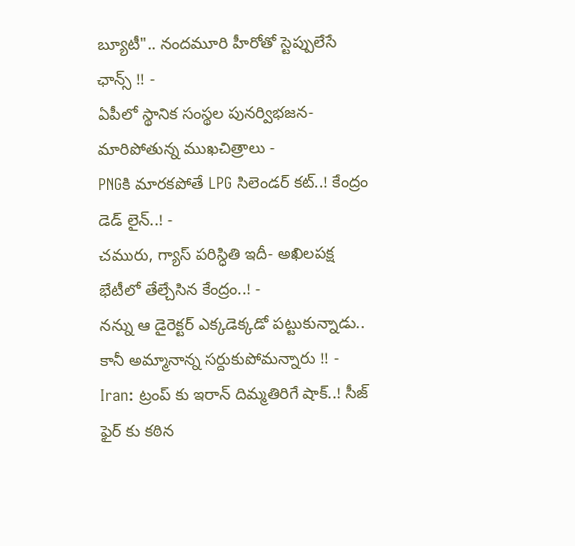బ్యూటీ".. నందమూరి హీరోతో స్టెప్పులేసే ఛాన్స్ !! -
ఏపీలో స్థానిక సంస్థల పునర్విభజన- మారిపోతున్న ముఖచిత్రాలు -
PNGకి మారకపోతే LPG సిలెండర్ కట్..! కేంద్రం డెడ్ లైన్..! -
చమురు, గ్యాస్ పరిస్ధితి ఇదీ- అఖిలపక్ష భేటీలో తేల్చేసిన కేంద్రం..! -
నన్ను ఆ డైరెక్టర్ ఎక్కడెక్కడో పట్టుకున్నాడు.. కానీ అమ్మానాన్న సర్దుకుపోమన్నారు !! -
Iran: ట్రంప్ కు ఇరాన్ దిమ్మతిరిగే షాక్..! సీజ్ ఫైర్ కు కఠిన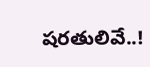షరతులివే..!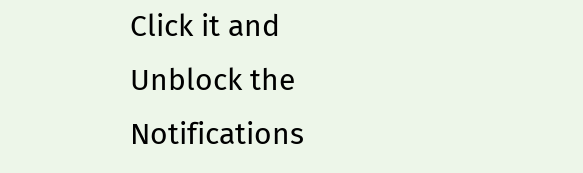Click it and Unblock the Notifications